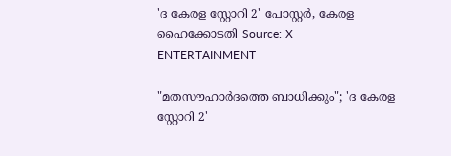'ദ കേരള സ്റ്റോറി 2' പോസ്റ്റർ, കേരള ഹൈക്കോടതി Source: X
ENTERTAINMENT

"മതസൗഹാർദത്തെ ബാധിക്കും"; 'ദ കേരള സ്റ്റോറി 2'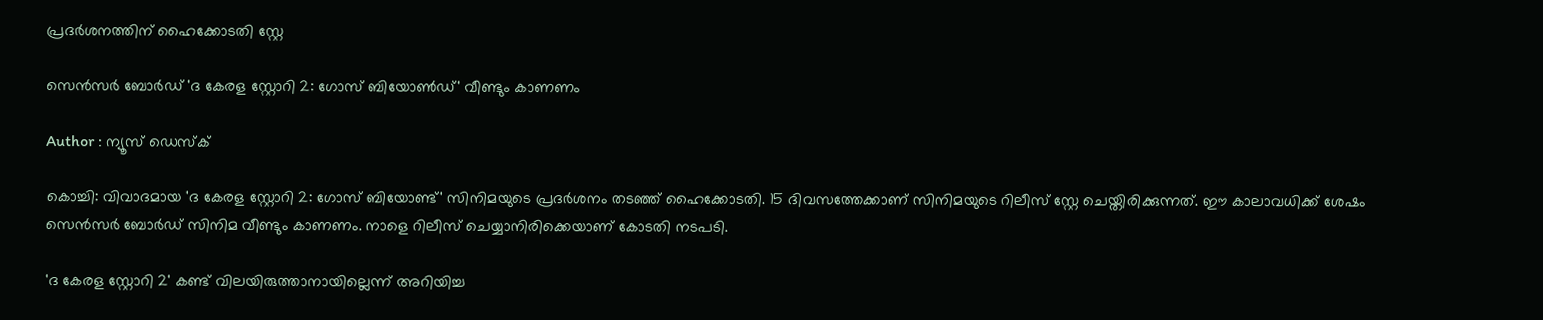പ്രദർശനത്തിന് ഹൈക്കോടതി സ്റ്റേ

സെൻസർ ബോർഡ് 'ദ കേരള സ്റ്റോറി 2: ഗോസ് ബിയോണ്‍ഡ്' വീണ്ടും കാണണം

Author : ന്യൂസ് ഡെസ്ക്

കൊച്ചി: വിവാദമായ 'ദ കേരള സ്റ്റോറി 2: ഗോസ് ബിയോണ്ട്' സിനിമയുടെ പ്രദർശനം തടഞ്ഞ് ഹൈക്കോടതി. 15 ദിവസത്തേക്കാണ് സിനിമയുടെ റിലീസ് സ്റ്റേ ചെയ്തിരിക്കുന്നത്. ഈ കാലാവധിക്ക് ശേഷം സെൻസർ ബോർഡ് സിനിമ വീണ്ടും കാണണം. നാളെ റിലീസ് ചെയ്യാനിരിക്കെയാണ് കോടതി നടപടി.

'ദ കേരള സ്റ്റോറി 2' കണ്ട് വിലയിരുത്താനായില്ലെന്ന് അറിയിച്ച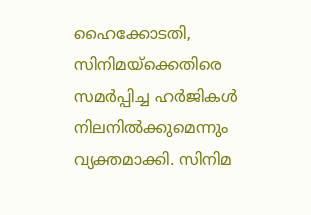ഹൈക്കോടതി, സിനിമയ്‌ക്കെതിരെ സമർപ്പിച്ച ഹര്‍ജികൾ നിലനില്‍ക്കുമെന്നും വ്യക്തമാക്കി. സിനിമ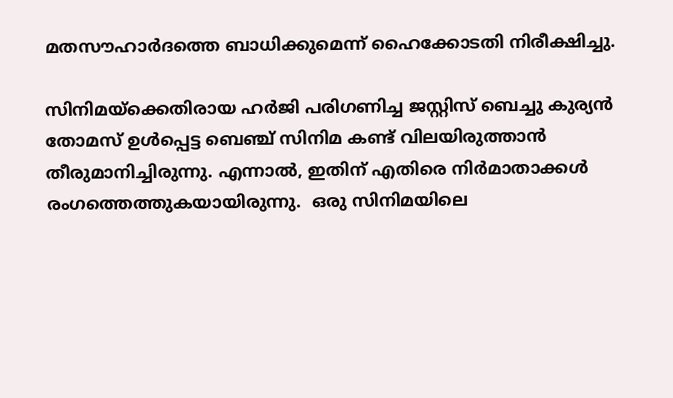മതസൗഹാര്‍ദത്തെ ബാധിക്കുമെന്ന് ഹൈക്കോടതി നിരീക്ഷിച്ചു.

സിനിമയ്‌ക്കെതിരായ ഹർജി പരിഗണിച്ച ജസ്റ്റിസ് ബെച്ചു കുര്യൻ തോമസ് ഉൾപ്പെട്ട ബെഞ്ച് സിനിമ കണ്ട് വിലയിരുത്താൻ തീരുമാനിച്ചിരുന്നു. എന്നാൽ, ഇതിന് എതിരെ നിർമാതാക്കൾ രംഗത്തെത്തുകയായിരുന്നു.  ഒരു സിനിമയിലെ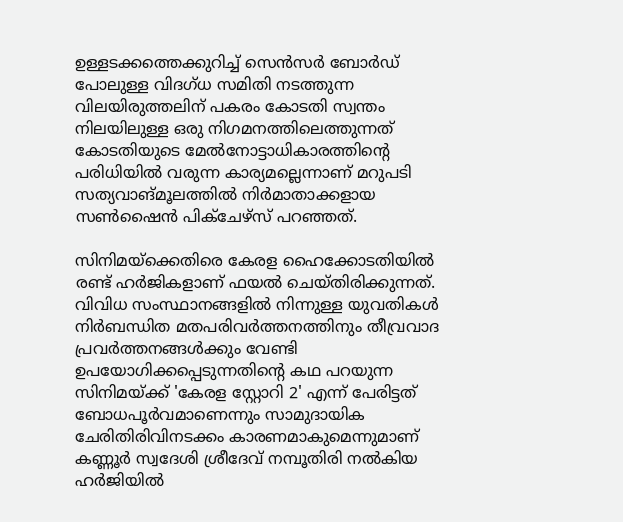ഉള്ളടക്കത്തെക്കുറിച്ച് സെൻസർ ബോർഡ് പോലുള്ള വിദഗ്ധ സമിതി നടത്തുന്ന വിലയിരുത്തലിന് പകരം കോടതി സ്വന്തം നിലയിലുള്ള ഒരു നിഗമനത്തിലെത്തുന്നത് കോടതിയുടെ മേൽനോട്ടാധികാരത്തിന്റെ പരിധിയിൽ വരുന്ന കാര്യമല്ലെന്നാണ് മറുപടി സത്യവാങ്മൂലത്തിൽ നിർമാതാക്കളായ സൺഷൈൻ പിക്ചേഴ്സ് പറഞ്ഞത്.

സിനിമയ്‌ക്കെതിരെ കേരള ഹൈക്കോടതിയില്‍ രണ്ട് ഹര്‍ജികളാണ് ഫയല്‍ ചെയ്തിരിക്കുന്നത്. വിവിധ സംസ്ഥാനങ്ങളില്‍ നിന്നുള്ള യുവതികള്‍ നിര്‍ബന്ധിത മതപരിവര്‍ത്തനത്തിനും തീവ്രവാദ പ്രവര്‍ത്തനങ്ങള്‍ക്കും വേണ്ടി ഉപയോഗിക്കപ്പെടുന്നതിന്റെ കഥ പറയുന്ന സിനിമയ്ക്ക് 'കേരള സ്റ്റോറി 2' എന്ന് പേരിട്ടത് ബോധപൂര്‍വമാണെന്നും സാമുദായിക ചേരിതിരിവിനടക്കം കാരണമാകുമെന്നുമാണ് കണ്ണൂര്‍ സ്വദേശി ശ്രീദേവ് നമ്പൂതിരി നല്‍കിയ ഹർജിയില്‍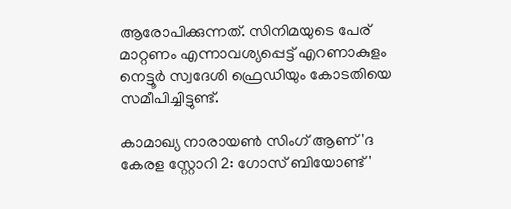ആരോപിക്കുന്നത്. സിനിമയുടെ പേര് മാറ്റണം എന്നാവശ്യപ്പെട്ട് എറണാകുളം നെട്ടൂര്‍ സ്വദേശി ഫ്രെഡിയും കോടതിയെ സമീപിച്ചിട്ടുണ്ട്.

കാമാഖ്യ നാരായണ്‍ സിംഗ് ആണ് 'ദ കേരള സ്റ്റോറി 2: ഗോസ് ബിയോണ്ട്'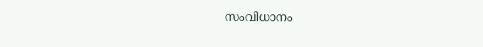സംവിധാനം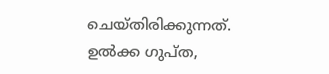ചെയ്തിരിക്കുന്നത്. ഉല്‍ക്ക ഗുപ്ത,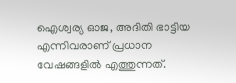ഐശ്വര്യ ഓജ, അദിതി ഭാട്ടിയ എന്നിവരാണ് പ്രധാന വേഷങ്ങളില്‍ എത്തുന്നത്.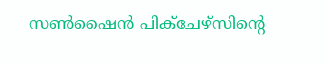സൺഷൈൻ പിക്ചേഴ്സിന്റെ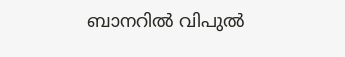ബാനറിൽ വിപുൽ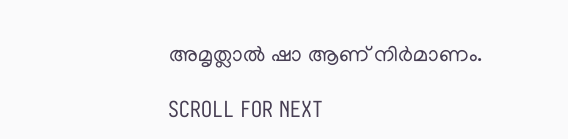അമൃത്ലാൽ ഷാ ആണ് നിർമാണം.

SCROLL FOR NEXT